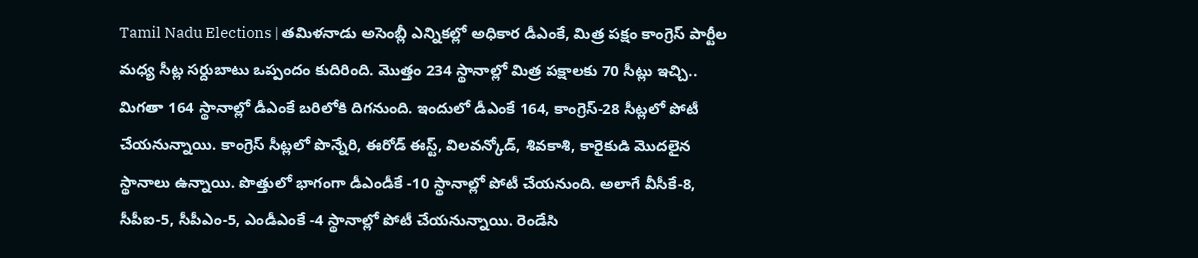Tamil Nadu Elections | తమిళనాడు అసెంబ్లీ ఎన్నికల్లో అధికార డీఎంకే, మిత్ర పక్షం కాంగ్రెస్ పార్టీల మధ్య సీట్ల సర్దుబాటు ఒప్పందం కుదిరింది. మొత్తం 234 స్థానాల్లో మిత్ర పక్షాలకు 70 సీట్లు ఇచ్చి.. మిగతా 164 స్థానాల్లో డీఎంకే బరిలోకి దిగనుంది. ఇందులో డీఎంకే 164, కాంగ్రెస్-28 సీట్లలో పోటీ చేయనున్నాయి. కాంగ్రెస్ సీట్లలో పొన్నేరి, ఈరోడ్ ఈస్ట్, విలవన్కోడ్, శివకాశి, కారైకుడి మొదలైన స్థానాలు ఉన్నాయి. పొత్తులో భాగంగా డీఎండీకే -10 స్థానాల్లో పోటీ చేయనుంది. అలాగే వీసీకే-8, సీపీఐ-5, సీపీఎం-5, ఎండీఎంకే -4 స్థానాల్లో పోటీ చేయనున్నాయి. రెండేసి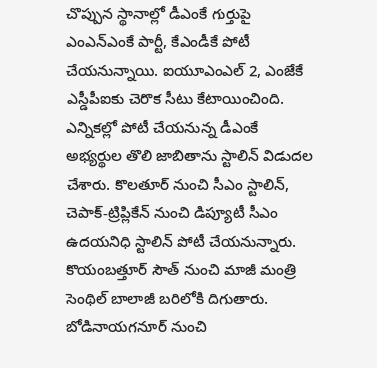చొప్పున స్థానాల్లో డీఎంకే గుర్తుపై ఎంఎన్ఎంకే పార్టీ, కేఎండీకే పోటీ చేయనున్నాయి. ఐయూఎంఎల్ 2, ఎంజేకే ఎస్డీపీఐకు చెరొక సీటు కేటాయించింది.
ఎన్నికల్లో పోటీ చేయనున్న డీఎంకే అభ్యర్థుల తొలి జాబితాను స్టాలిన్ విడుదల చేశారు. కొలతూర్ నుంచి సీఎం స్టాలిన్, చెపాక్-ట్రిప్లికేన్ నుంచి డిప్యూటీ సీఎం ఉదయనిధి స్టాలిన్ పోటీ చేయనున్నారు. కొయంబత్తూర్ సౌత్ నుంచి మాజీ మంత్రి సెంథిల్ బాలాజీ బరిలోకి దిగుతారు. బోడినాయగనూర్ నుంచి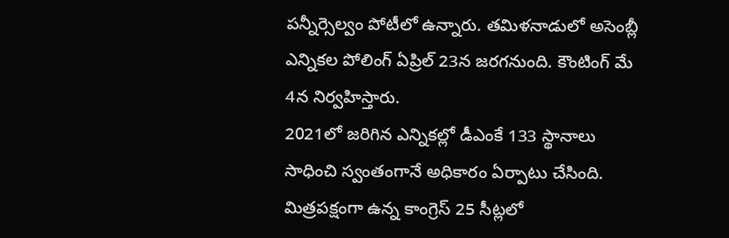పన్నీర్సెల్వం పోటీలో ఉన్నారు. తమిళనాడులో అసెంబ్లీ ఎన్నికల పోలింగ్ ఏప్రిల్ 23న జరగనుంది. కౌంటింగ్ మే 4న నిర్వహిస్తారు.
2021లో జరిగిన ఎన్నికల్లో డీఎంకే 133 స్థానాలు సాధించి స్వంతంగానే అధికారం ఏర్పాటు చేసింది. మిత్రపక్షంగా ఉన్న కాంగ్రెస్ 25 సీట్లలో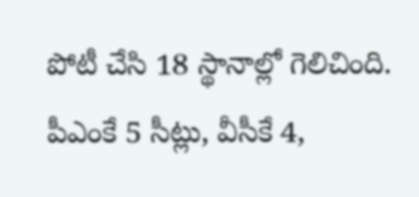పోటీ చేసి 18 స్థానాల్లో గెలిచింది. పీఎంకే 5 సీట్లు, వీసీకే 4,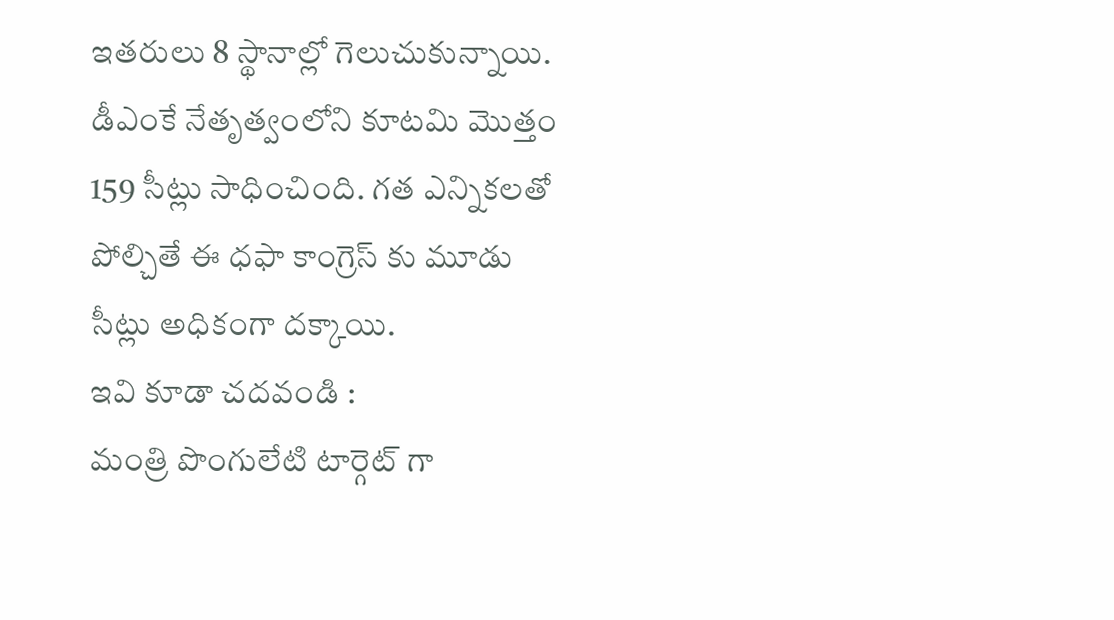ఇతరులు 8 స్థానాల్లో గెలుచుకున్నాయి. డీఎంకే నేతృత్వంలోని కూటమి మొత్తం 159 సీట్లు సాధించింది. గత ఎన్నికలతో పోల్చితే ఈ ధఫా కాంగ్రెస్ కు మూడు సీట్లు అధికంగా దక్కాయి.
ఇవి కూడా చదవండి :
మంత్రి పొంగులేటి టార్గెట్ గా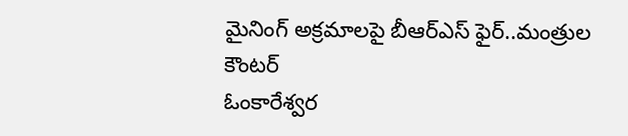మైనింగ్ అక్రమాలపై బీఆర్ఎస్ ఫైర్..మంత్రుల కౌంటర్
ఓంకారేశ్వర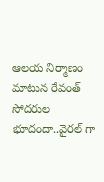ఆలయ నిర్మాణం మాటున రేవంత్ సోదరుల భూదందా..వైరల్ గా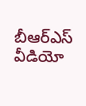బీఆర్ఎస్ వీడియో